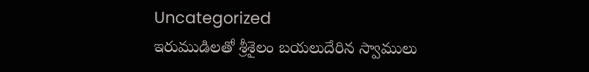Uncategorized
ఇరుముడిలతో శ్రీశైలం బయలుదేరిన స్వాములు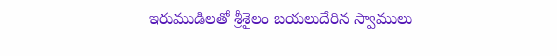ఇరుముడిలతో శ్రీశైలం బయలుదేరిన స్వాములు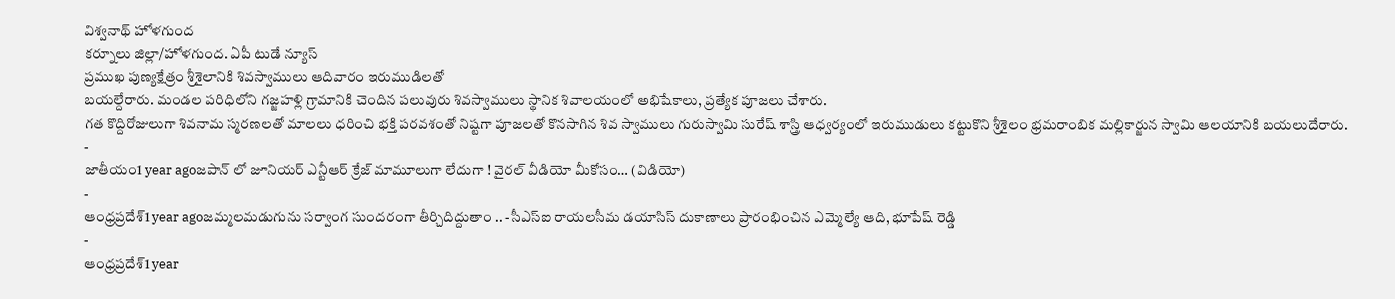విశ్వనాథ్ హోళగుంద
కర్నూలు జిల్లా/హోళగుంద. ఏపీ టుడే న్యూస్
ప్రముఖ పుణ్యక్షేత్రం శ్రీశైలానికి శివస్వాములు ఆదివారం ఇరుముడిలతో
బయల్దేరారు. మండల పరిధిలోని గజ్జహళ్లి గ్రామానికి చెందిన పలువురు శివస్వాములు స్థానిక శివాలయంలో అభిషేకాలు, ప్రత్యేక పూజలు చేశారు.
గత కొద్దిరోజులుగా శివనామ స్మరణలతో మాలలు ధరించి భక్తి పరవశంతో నిష్టగా పూజలతో కొనసాగిన శివ స్వాములు గురుస్వామి సురేష్ శాస్త్రి ఆధ్వర్యంలో ఇరుముడులు కట్టుకొని శ్రీశైలం భ్రమరాంబిక మల్లికార్జున స్వామి ఆలయానికి బయలుదేరారు.
-
జాతీయం1 year agoజపాన్ లో జూనియర్ ఎన్టీఆర్ క్రేజ్ మామూలుగా లేదుగా ! వైరల్ వీడియో మీకోసం… (విడియో)
-
ఆంధ్రప్రదేశ్1 year agoజమ్మలమడుగును సర్వాంగ సుందరంగా తీర్చిదిద్దుతాం .. -సీఎస్ఐ రాయలసీమ డయాసిస్ దుకాణాలు ప్రారంభించిన ఎమ్మెల్యే ఆది, భూపేష్ రెడ్డి
-
ఆంధ్రప్రదేశ్1 year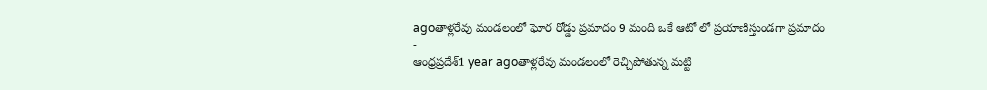agoతాళ్లరేవు మండలంలో ఘోర రోడ్డు ప్రమాదం 9 మంది ఒకే ఆటో లో ప్రయాణిస్తుండగా ప్రమాదం
-
ఆంధ్రప్రదేశ్1 year agoతాళ్లరేవు మండలంలో రెచ్చిపోతున్న మట్టి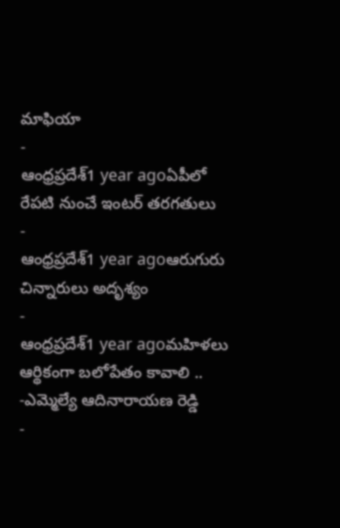మాఫియా
-
ఆంధ్రప్రదేశ్1 year agoఏపీలో రేపటి నుంచే ఇంటర్ తరగతులు
-
ఆంధ్రప్రదేశ్1 year agoఆరుగురు చిన్నారులు అదృశ్యం
-
ఆంధ్రప్రదేశ్1 year agoమహిళలు ఆర్థికంగా బలోపేతం కావాలి .. -ఎమ్మెల్యే ఆదినారాయణ రెడ్డి
-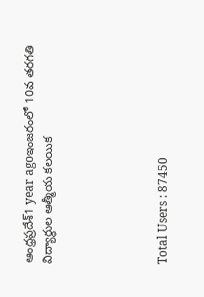ఆంధ్రప్రదేశ్1 year agoఇంజరంలో 10వ తరగతి విద్యార్థుల ఆత్మీయ కలయిక





Total Users : 87450